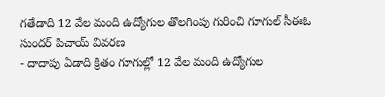గతేడాది 12 వేల మంది ఉద్యోగుల తొలగింపు గురించి గూగుల్ సీఈఓ సుందర్ పిచాయ్ వివరణ
- దాదాపు ఏడాది క్రితం గూగుల్లో 12 వేల మంది ఉద్యోగుల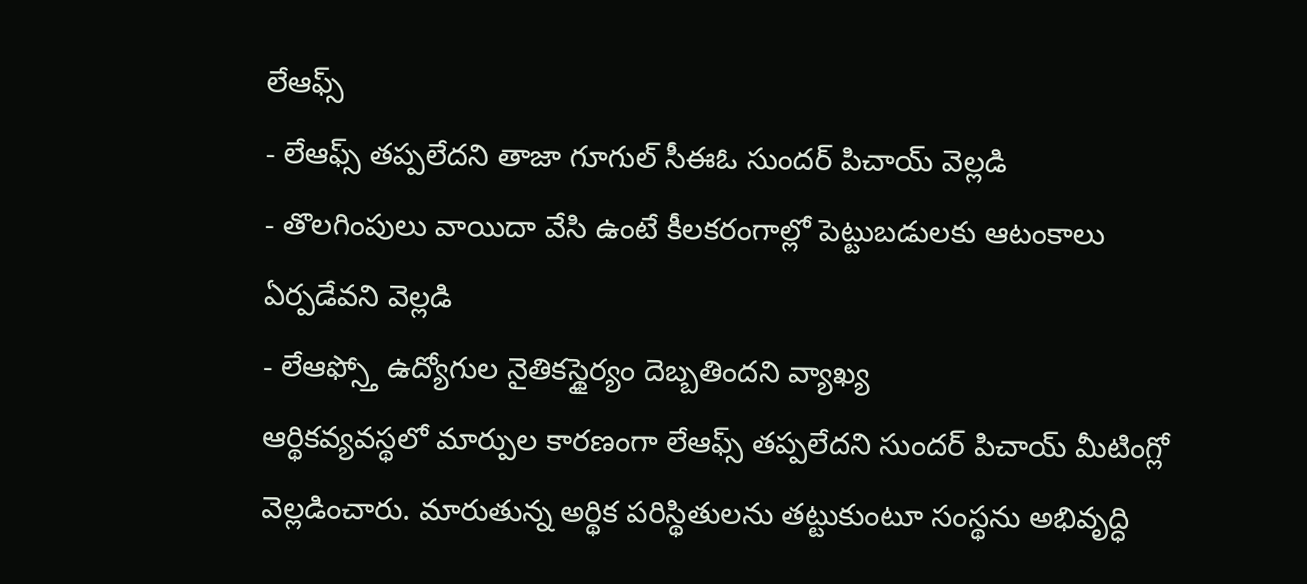లేఆఫ్స్
- లేఆఫ్స్ తప్పలేదని తాజా గూగుల్ సీఈఓ సుందర్ పిచాయ్ వెల్లడి
- తొలగింపులు వాయిదా వేసి ఉంటే కీలకరంగాల్లో పెట్టుబడులకు ఆటంకాలు ఏర్పడేవని వెల్లడి
- లేఆఫ్స్తో ఉద్యోగుల నైతికస్థైర్యం దెబ్బతిందని వ్యాఖ్య
ఆర్థికవ్యవస్థలో మార్పుల కారణంగా లేఆఫ్స్ తప్పలేదని సుందర్ పిచాయ్ మీటింగ్లో వెల్లడించారు. మారుతున్న అర్థిక పరిస్థితులను తట్టుకుంటూ సంస్థను అభివృద్ధి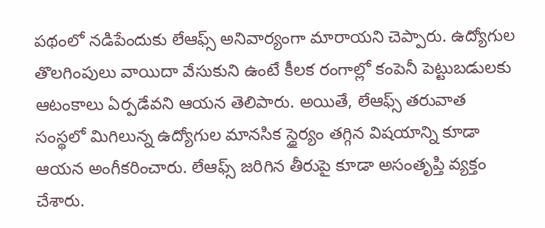పథంలో నడిపేందుకు లేఆఫ్స్ అనివార్యంగా మారాయని చెప్పారు. ఉద్యోగుల తొలగింపులు వాయిదా వేసుకుని ఉంటే కీలక రంగాల్లో కంపెనీ పెట్టుబడులకు ఆటంకాలు ఏర్పడేవని ఆయన తెలిపారు. అయితే, లేఆఫ్స్ తరువాత సంస్థలో మిగిలున్న ఉద్యోగుల మానసిక స్థైర్యం తగ్గిన విషయాన్ని కూడా ఆయన అంగీకరించారు. లేఆఫ్స్ జరిగిన తీరుపై కూడా అసంతృప్తి వ్యక్తం చేశారు.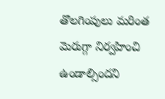తొలగింపులు మరింత మెరుగ్గా నిర్వహించి ఉండాల్సిందని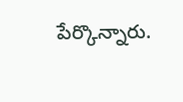పేర్కొన్నారు.